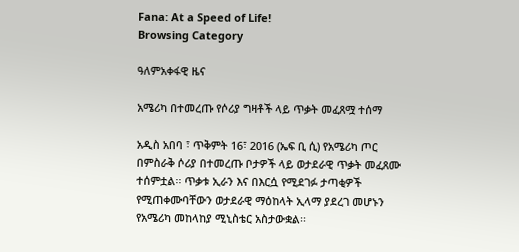Fana: At a Speed of Life!
Browsing Category

ዓለምአቀፋዊ ዜና

አሜሪካ በተመረጡ የሶሪያ ግዛቶች ላይ ጥቃት መፈጸሟ ተሰማ

አዲስ አበባ ፣ ጥቅምት 16፣ 2016 (ኤፍ ቢ ሲ) የአሜሪካ ጦር በምስራቅ ሶሪያ በተመረጡ ቦታዎች ላይ ወታደራዊ ጥቃት መፈጸሙ ተሰምቷል፡፡ ጥቃቱ ኢራን እና በእርሷ የሚደገፉ ታጣቂዎች የሚጠቀሙባቸውን ወታደራዊ ማዕከላት ኢላማ ያደረገ መሆኑን የአሜሪካ መከላከያ ሚኒስቴር አስታውቋል፡፡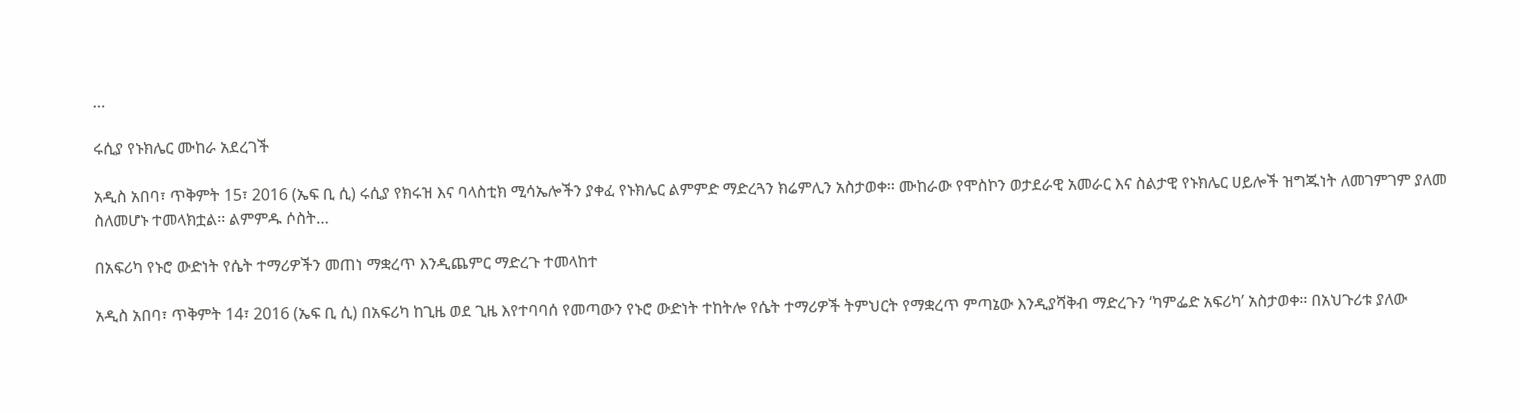…

ሩሲያ የኑክሌር ሙከራ አደረገች

አዲስ አበባ፣ ጥቅምት 15፣ 2016 (ኤፍ ቢ ሲ) ሩሲያ የክሩዝ እና ባላስቲክ ሚሳኤሎችን ያቀፈ የኑክሌር ልምምድ ማድረጓን ክሬምሊን አስታወቀ፡፡ ሙከራው የሞስኮን ወታደራዊ አመራር እና ስልታዊ የኑክሌር ሀይሎች ዝግጁነት ለመገምገም ያለመ ስለመሆኑ ተመላክቷል፡፡ ልምምዱ ሶስት…

በአፍሪካ የኑሮ ውድነት የሴት ተማሪዎችን መጠነ ማቋረጥ እንዲጨምር ማድረጉ ተመላከተ

አዲስ አበባ፣ ጥቅምት 14፣ 2016 (ኤፍ ቢ ሲ) በአፍሪካ ከጊዜ ወደ ጊዜ እየተባባሰ የመጣውን የኑሮ ውድነት ተከትሎ የሴት ተማሪዎች ትምህርት የማቋረጥ ምጣኔው እንዲያሻቅብ ማድረጉን ‘ካምፌድ አፍሪካ’ አስታወቀ፡፡ በአህጉሪቱ ያለው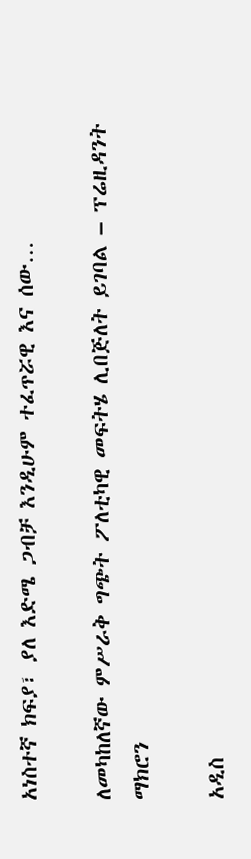አነስተኛ ክፍያ፣ ያለ እድሜ ጋብቻ እንዲሁም ተፈጥሯዊ እና ሰው…

ለመካከለኛው ምሥራቅ ግጭት ፖለቲካዊ መፍትሄ ሊበጅለት ይገባል – ፕሬዚዳንት ማክሮን

አዲስ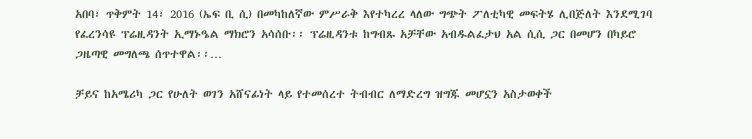አበባ፣ ጥቅምት 14፣ 2016 (ኤፍ ቢ ሲ) በመካከለኛው ምሥራቅ እየተካረረ ላለው ግጭት ፖለቲካዊ መፍትሄ ሊበጅለት እንደሚገባ የፈረንሳዩ ፕሬዚዳንት ኢማኑዔል ማክሮን አሳሰቡ፡፡ ፕሬዚዳንቱ ከግብጹ አቻቸው አብዱልፈታህ አል ሲሲ ጋር በመሆን በካይሮ ጋዜጣዊ መግለጫ ሰጥተዋል፡፡…

ቻይና ከአሜሪካ ጋር የሁለት ወገን አሸናፊነት ላይ የተመሰረተ ትብብር ለማድረግ ዝግጁ መሆኗን አስታወቀች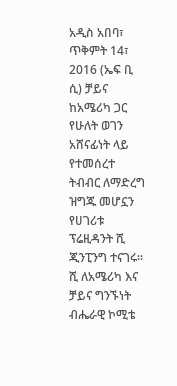አዲስ አበባ፣ ጥቅምት 14፣ 2016 (ኤፍ ቢ ሲ) ቻይና ከአሜሪካ ጋር የሁለት ወገን አሸናፊነት ላይ የተመሰረተ ትብብር ለማድረግ ዝግጁ መሆኗን የሀገሪቱ ፕሬዚዳንት ሺ ጂንፒንግ ተናገሩ፡፡ ሺ ለአሜሪካ እና ቻይና ግንኙነት ብሔራዊ ኮሚቴ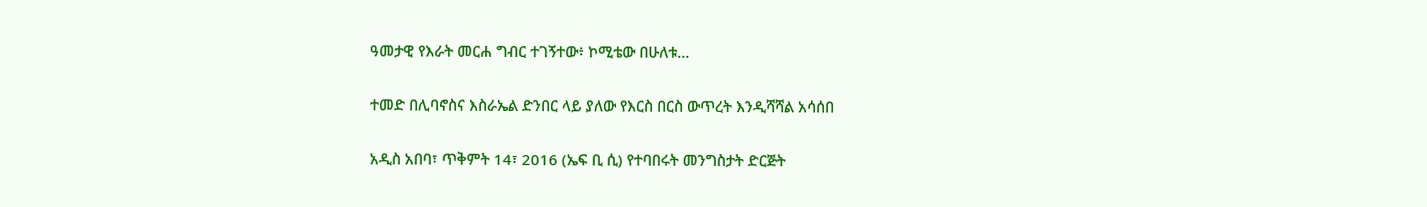ዓመታዊ የእራት መርሐ ግብር ተገኝተው፥ ኮሚቴው በሁለቱ…

ተመድ በሊባኖስና እስራኤል ድንበር ላይ ያለው የእርስ በርስ ውጥረት እንዲሻሻል አሳሰበ

አዲስ አበባ፣ ጥቅምት 14፣ 2016 (ኤፍ ቢ ሲ) የተባበሩት መንግስታት ድርጅት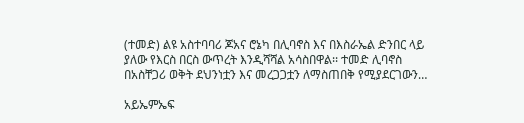(ተመድ) ልዩ አስተባባሪ ጆአና ሮኔካ በሊባኖስ እና በእስራኤል ድንበር ላይ ያለው የእርስ በርስ ውጥረት እንዲሻሻል አሳስበዋል፡፡ ተመድ ሊባኖስ በአስቸጋሪ ወቅት ደህንነቷን እና መረጋጋቷን ለማስጠበቅ የሚያደርገውን…

አይኤምኤፍ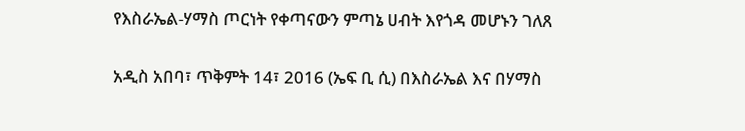የእስራኤል-ሃማስ ጦርነት የቀጣናውን ምጣኔ ሀብት እየጎዳ መሆኑን ገለጸ

አዲስ አበባ፣ ጥቅምት 14፣ 2016 (ኤፍ ቢ ሲ) በእስራኤል እና በሃማስ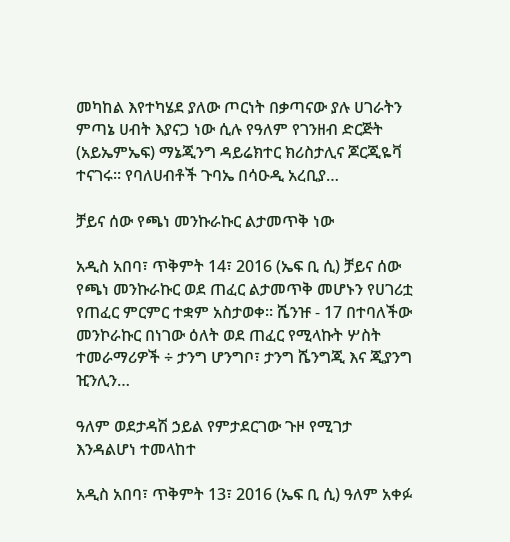መካከል እየተካሄደ ያለው ጦርነት በቃጣናው ያሉ ሀገራትን ምጣኔ ሀብት እያናጋ ነው ሲሉ የዓለም የገንዘብ ድርጅት (አይኤምኤፍ) ማኔጂንግ ዳይሬክተር ክሪስታሊና ጆርጂዬቫ ተናገሩ። የባለሀብቶች ጉባኤ በሳዑዲ አረቢያ…

ቻይና ሰው የጫነ መንኩራኩር ልታመጥቅ ነው

አዲስ አበባ፣ ጥቅምት 14፣ 2016 (ኤፍ ቢ ሲ) ቻይና ሰው የጫነ መንኩራኩር ወደ ጠፈር ልታመጥቅ መሆኑን የሀገሪቷ የጠፈር ምርምር ተቋም አስታወቀ፡፡ ሼንዡ - 17 በተባለችው መንኮራኩር በነገው ዕለት ወደ ጠፈር የሚላኩት ሦስት ተመራማሪዎች ÷ ታንግ ሆንግቦ፣ ታንግ ሼንግጂ እና ጂያንግ ዢንሊን…

ዓለም ወደታዳሽ ኃይል የምታደርገው ጉዞ የሚገታ እንዳልሆነ ተመላከተ

አዲስ አበባ፣ ጥቅምት 13፣ 2016 (ኤፍ ቢ ሲ) ዓለም አቀፉ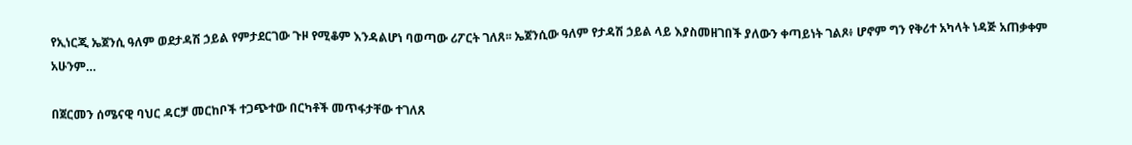የኢነርጂ ኤጀንሲ ዓለም ወደታዳሽ ኃይል የምታደርገው ጉዞ የሚቆም እንዳልሆነ ባወጣው ሪፖርት ገለጸ፡፡ ኤጀንሲው ዓለም የታዳሽ ኃይል ላይ እያስመዘገበች ያለውን ቀጣይነት ገልጾ፥ ሆኖም ግን የቅሪተ አካላት ነዳጅ አጠቃቀም አሁንም…

በጀርመን ሰሜናዊ ባህር ዳርቻ መርከቦች ተጋጭተው በርካቶች መጥፋታቸው ተገለጸ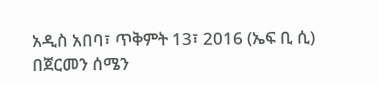አዲስ አበባ፣ ጥቅምት 13፣ 2016 (ኤፍ ቢ ሲ) በጀርመን ሰሜን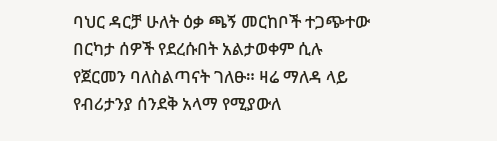ባህር ዳርቻ ሁለት ዕቃ ጫኝ መርከቦች ተጋጭተው በርካታ ሰዎች የደረሱበት አልታወቀም ሲሉ የጀርመን ባለስልጣናት ገለፁ። ዛሬ ማለዳ ላይ የብሪታንያ ሰንደቅ አላማ የሚያውለ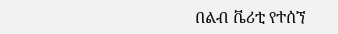በልብ ቬሪቲ የተሰኘ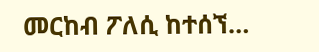መርከብ ፖለሲ ከተሰኘ…